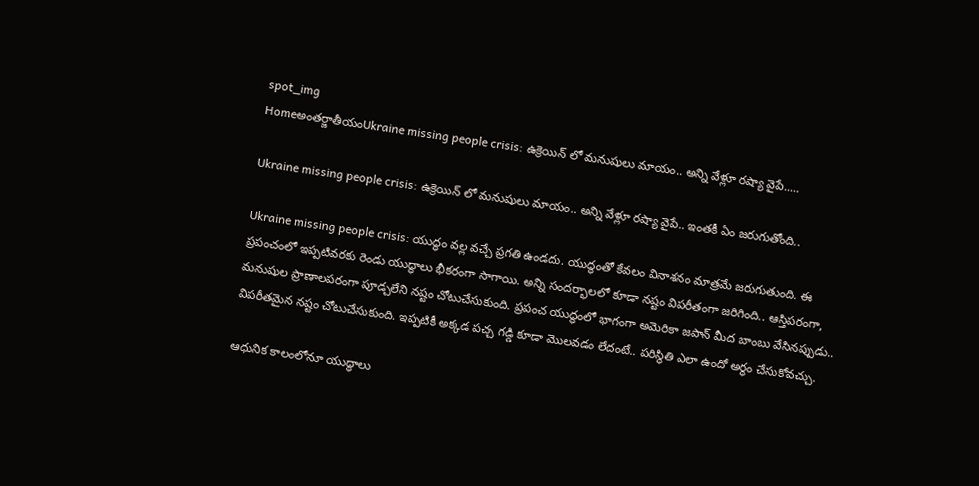spot_img
Homeఅంతర్జాతీయంUkraine missing people crisis: ఉక్రెయిన్ లో మనుషులు మాయం.. అన్ని వేళ్లూ రష్యా వైపే.....

Ukraine missing people crisis: ఉక్రెయిన్ లో మనుషులు మాయం.. అన్ని వేళ్లూ రష్యా వైపే.. ఇంతకీ ఏం జరుగుతోంది..

Ukraine missing people crisis: యుద్ధం వల్ల వచ్చే ప్రగతి ఉండదు. యుద్ధంతో కేవలం వినాశనం మాత్రమే జరుగుతుంది. ఈ ప్రపంచంలో ఇప్పటివరకు రెండు యుద్ధాలు భీకరంగా సాగాయి. అన్ని సందర్భాలలో కూడా నష్టం విపరీతంగా జరిగింది.. ఆస్తిపరంగా, మనుషుల ప్రాణాలపరంగా పూడ్చలేని నష్టం చోటుచేసుకుంది. ప్రపంచ యుద్ధంలో భాగంగా అమెరికా జపాన్ మీద బాంబు వేసినప్పుడు.. విపరీతమైన నష్టం చోటుచేసుకుంది. ఇప్పటికీ అక్కడ పచ్చ గడ్డి కూడా మొలవడం లేదంటే.. పరిస్థితి ఎలా ఉందో అర్థం చేసుకోవచ్చు.

ఆధునిక కాలంలోనూ యుద్ధాలు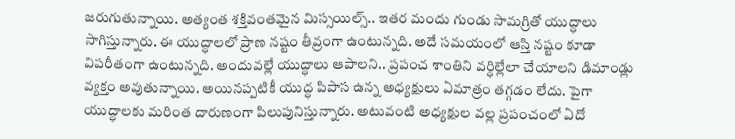జరుగుతున్నాయి. అత్యంత శక్తివంతమైన మిస్సయిల్స్.. ఇతర మందు గుండు సామగ్రితో యుద్ధాలు సాగిస్తున్నారు. ఈ యుద్ధాలలో ప్రాణ నష్టం తీవ్రంగా ఉంటున్నది. అదే సమయంలో ఆస్తి నష్టం కూడా విపరీతంగా ఉంటున్నది. అందువల్లే యుద్ధాలు ఆపాలని.. ప్రపంచ శాంతిని వర్ధిల్లేలా చేయాలని డిమాండ్లు వ్యక్తం అవుతున్నాయి. అయినప్పటికీ యుద్ధ పిపాస ఉన్న అధ్యక్షులు ఏమాత్రం తగ్గడం లేదు. పైగా యుద్ధాలకు మరింత దారుణంగా పిలుపునిస్తున్నారు. అటువంటి అధ్యక్షుల వల్ల ప్రపంచంలో ఏదో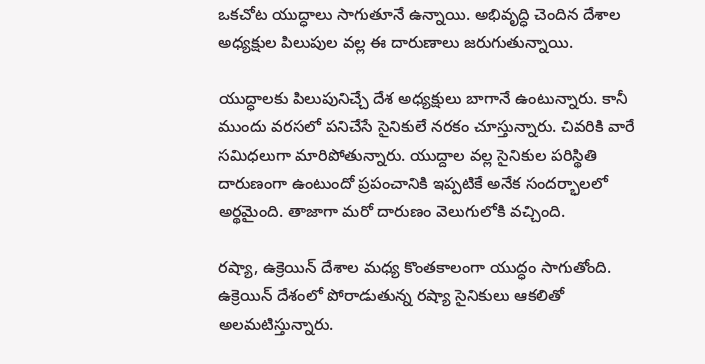ఒకచోట యుద్ధాలు సాగుతూనే ఉన్నాయి. అభివృద్ధి చెందిన దేశాల అధ్యక్షుల పిలుపుల వల్ల ఈ దారుణాలు జరుగుతున్నాయి.

యుద్ధాలకు పిలుపునిచ్చే దేశ అధ్యక్షులు బాగానే ఉంటున్నారు. కానీ ముందు వరసలో పనిచేసే సైనికులే నరకం చూస్తున్నారు. చివరికి వారే సమిధలుగా మారిపోతున్నారు. యుద్దాల వల్ల సైనికుల పరిస్థితి దారుణంగా ఉంటుందో ప్రపంచానికి ఇప్పటికే అనేక సందర్భాలలో అర్థమైంది. తాజాగా మరో దారుణం వెలుగులోకి వచ్చింది.

రష్యా, ఉక్రెయిన్ దేశాల మధ్య కొంతకాలంగా యుద్ధం సాగుతోంది. ఉక్రెయిన్ దేశంలో పోరాడుతున్న రష్యా సైనికులు ఆకలితో అలమటిస్తున్నారు.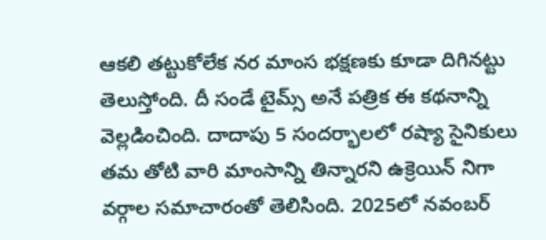ఆకలి తట్టుకోలేక నర మాంస భక్షణకు కూడా దిగినట్టు తెలుస్తోంది. దీ సండే టైమ్స్ అనే పత్రిక ఈ కథనాన్ని వెల్లడించింది. దాదాపు 5 సందర్భాలలో రష్యా సైనికులు తమ తోటి వారి మాంసాన్ని తిన్నారని ఉక్రెయిన్ నిగా వర్గాల సమాచారంతో తెలిసింది. 2025లో నవంబర్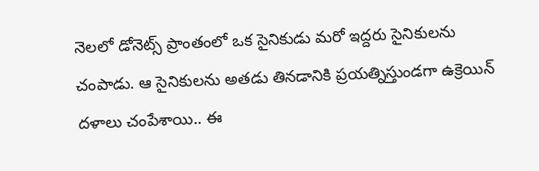నెలలో డోనెట్స్ ప్రాంతంలో ఒక సైనికుడు మరో ఇద్దరు సైనికులను చంపాడు. ఆ సైనికులను అతడు తినడానికి ప్రయత్నిస్తుండగా ఉక్రెయిన్ దళాలు చంపేశాయి.. ఈ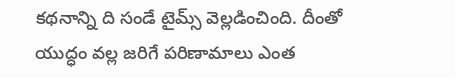కథనాన్ని ది సండే టైమ్స్ వెల్లడించింది. దీంతో యుద్ధం వల్ల జరిగే పరిణామాలు ఎంత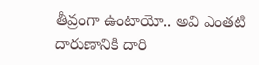తీవ్రంగా ఉంటాయో.. అవి ఎంతటి దారుణానికి దారి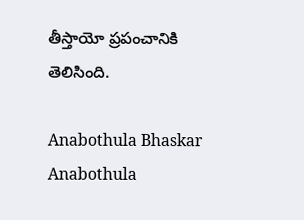తీస్తాయో ప్రపంచానికి తెలిసింది.

Anabothula Bhaskar
Anabothula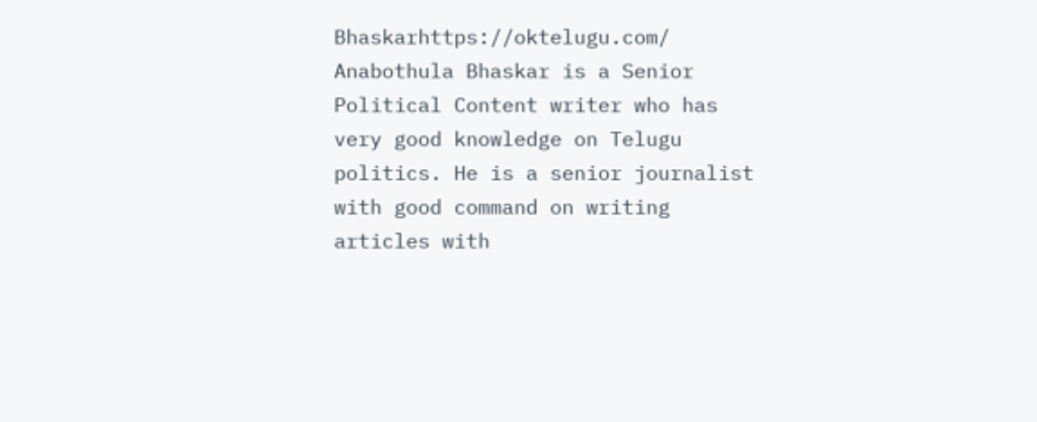Bhaskarhttps://oktelugu.com/
Anabothula Bhaskar is a Senior Political Content writer who has very good knowledge on Telugu politics. He is a senior journalist with good command on writing articles with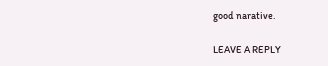good narative.

LEAVE A REPLY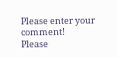Please enter your comment!
Please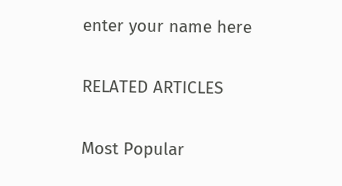enter your name here

RELATED ARTICLES

Most Popular